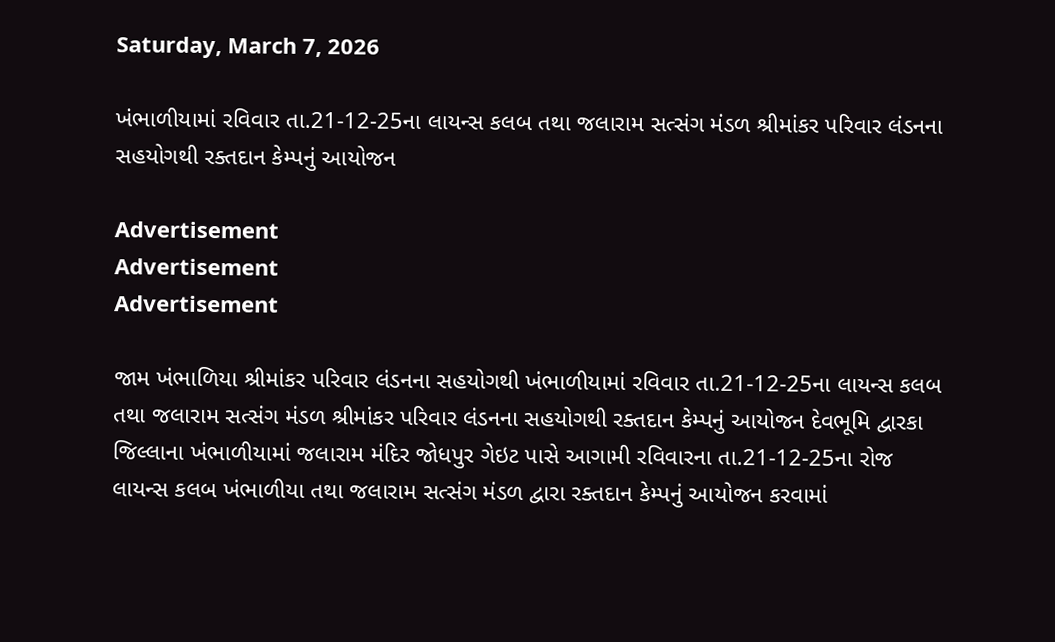Saturday, March 7, 2026

ખંભાળીયામાં રવિવાર તા.21-12-25ના લાયન્સ કલબ તથા જલારામ સત્સંગ મંડળ શ્રીમાંકર પરિવાર લંડનના સહયોગથી રક્તદાન કેમ્પનું આયોજન

Advertisement
Advertisement
Advertisement

જામ ખંભાળિયા શ્રીમાંકર પરિવાર લંડનના સહયોગથી ખંભાળીયામાં રવિવાર તા.21-12-25ના લાયન્સ કલબ તથા જલારામ સત્સંગ મંડળ શ્રીમાંકર પરિવાર લંડનના સહયોગથી રક્તદાન કેમ્પનું આયોજન દેવભૂમિ દ્વારકા જિલ્લાના ખંભાળીયામાં જલારામ મંદિર જોધપુર ગેઇટ પાસે આગામી રવિવારના તા.21-12-25ના રોજ લાયન્સ કલબ ખંભાળીયા તથા જલારામ સત્સંગ મંડળ દ્વારા રક્તદાન કેમ્પનું આયોજન કરવામાં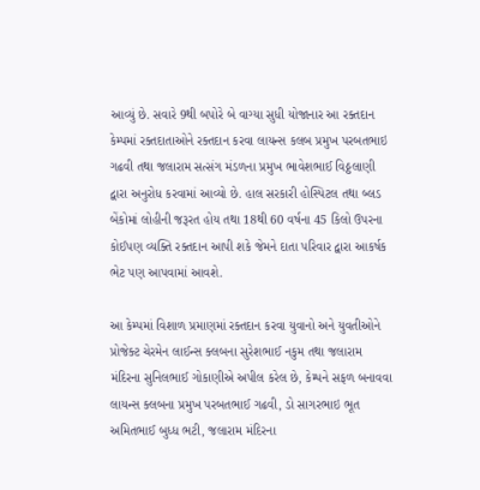આવ્યું છે. સવારે 9થી બપોરે બે વાગ્યા સુધી યોજાનાર આ રક્તદાન કેમ્પમાં રક્તદાતાઓને રક્તદાન કરવા લાયન્સ કલબ પ્રમુખ પરબતભાઇ ગઢવી તથા જલારામ સત્સંગ મંડળના પ્રમુખ ભાવેશભાઈ વિઠ્ઠલાણી દ્વારા અનુરોધ કરવામાં આવ્યો છે. હાલ સરકારી હોસ્પિટલ તથા બ્લડ બેંકોમાં લોહીની જરૂરત હોય તથા 18થી 60 વર્ષના 45 કિલો ઉપરના કોઈપણ વ્યક્તિ રક્તદાન આપી શકે જેમને દાતા પરિવાર દ્વારા આકર્ષક ભેટ પણ આપવામાં આવશે.

આ કેમ્પમાં વિશાળ પ્રમાણમાં રક્તદાન કરવા યુવાનો અને યુવતીઓને પ્રોજેક્ટ ચેરમેન લાઈન્સ ક્લબના સુરેશભાઈ નકુમ તથા જલારામ મંદિરના સુનિલભાઈ ગોકાણીએ અપીલ કરેલ છે, કેમ્પને સફળ બનાવવા લાયન્સ ક્લબના પ્રમુખ પરબતભાઈ ગઢવી, ડો સાગરભાઇ ભૂત અમિતભાઈ બુધ્ધ ભટી, જલારામ મંદિરના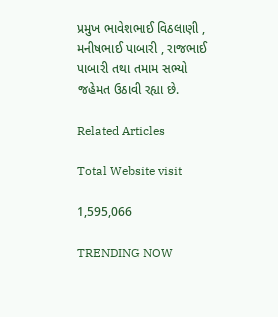પ્રમુખ ભાવેશભાઈ વિઠલાણી , મનીષભાઈ પાબારી , રાજભાઈ પાબારી તથા તમામ સભ્યો જહેમત ઉઠાવી રહ્યા છે.

Related Articles

Total Website visit

1,595,066

TRENDING NOW